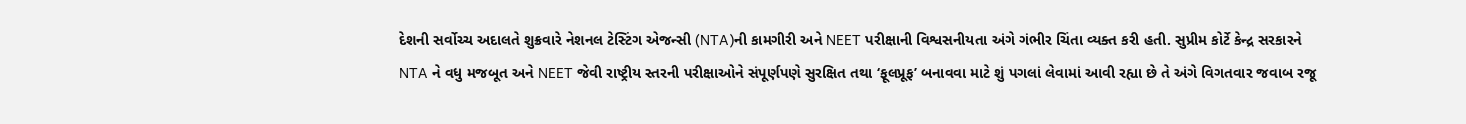દેશની સર્વોચ્ચ અદાલતે શુક્રવારે નેશનલ ટેસ્ટિંગ એજન્સી (NTA)ની કામગીરી અને NEET પરીક્ષાની વિશ્વસનીયતા અંગે ગંભીર ચિંતા વ્યક્ત કરી હતી. સુપ્રીમ કોર્ટે કેન્દ્ર સરકારને NTA ને વધુ મજબૂત અને NEET જેવી રાષ્ટ્રીય સ્તરની પરીક્ષાઓને સંપૂર્ણપણે સુરક્ષિત તથા ‘ફૂલપ્રૂફ’ બનાવવા માટે શું પગલાં લેવામાં આવી રહ્યા છે તે અંગે વિગતવાર જવાબ રજૂ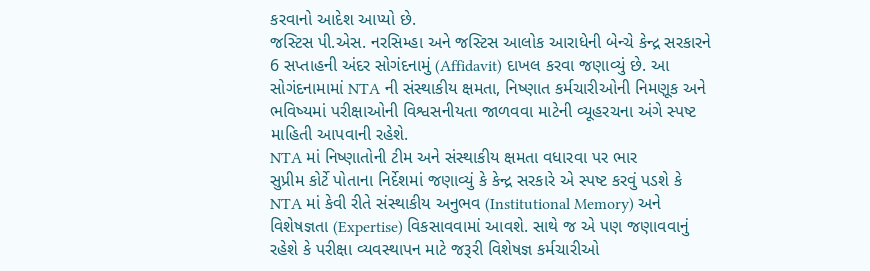કરવાનો આદેશ આપ્યો છે.
જસ્ટિસ પી.એસ. નરસિમ્હા અને જસ્ટિસ આલોક આરાધેની બેન્ચે કેન્દ્ર સરકારને 6 સપ્તાહની અંદર સોગંદનામું (Affidavit) દાખલ કરવા જણાવ્યું છે. આ સોગંદનામામાં NTA ની સંસ્થાકીય ક્ષમતા, નિષ્ણાત કર્મચારીઓની નિમણૂક અને ભવિષ્યમાં પરીક્ષાઓની વિશ્વસનીયતા જાળવવા માટેની વ્યૂહરચના અંગે સ્પષ્ટ માહિતી આપવાની રહેશે.
NTA માં નિષ્ણાતોની ટીમ અને સંસ્થાકીય ક્ષમતા વધારવા પર ભાર
સુપ્રીમ કોર્ટે પોતાના નિર્દેશમાં જણાવ્યું કે કેન્દ્ર સરકારે એ સ્પષ્ટ કરવું પડશે કે NTA માં કેવી રીતે સંસ્થાકીય અનુભવ (Institutional Memory) અને વિશેષજ્ઞતા (Expertise) વિકસાવવામાં આવશે. સાથે જ એ પણ જણાવવાનું રહેશે કે પરીક્ષા વ્યવસ્થાપન માટે જરૂરી વિશેષજ્ઞ કર્મચારીઓ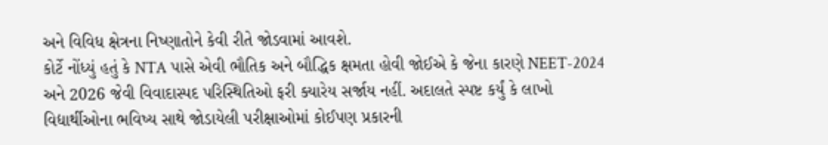અને વિવિધ ક્ષેત્રના નિષ્ણાતોને કેવી રીતે જોડવામાં આવશે.
કોર્ટે નોંધ્યું હતું કે NTA પાસે એવી ભૌતિક અને બૌદ્ધિક ક્ષમતા હોવી જોઈએ કે જેના કારણે NEET-2024 અને 2026 જેવી વિવાદાસ્પદ પરિસ્થિતિઓ ફરી ક્યારેય સર્જાય નહીં. અદાલતે સ્પષ્ટ કર્યું કે લાખો વિદ્યાર્થીઓના ભવિષ્ય સાથે જોડાયેલી પરીક્ષાઓમાં કોઈપણ પ્રકારની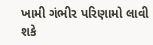ખામી ગંભીર પરિણામો લાવી શકે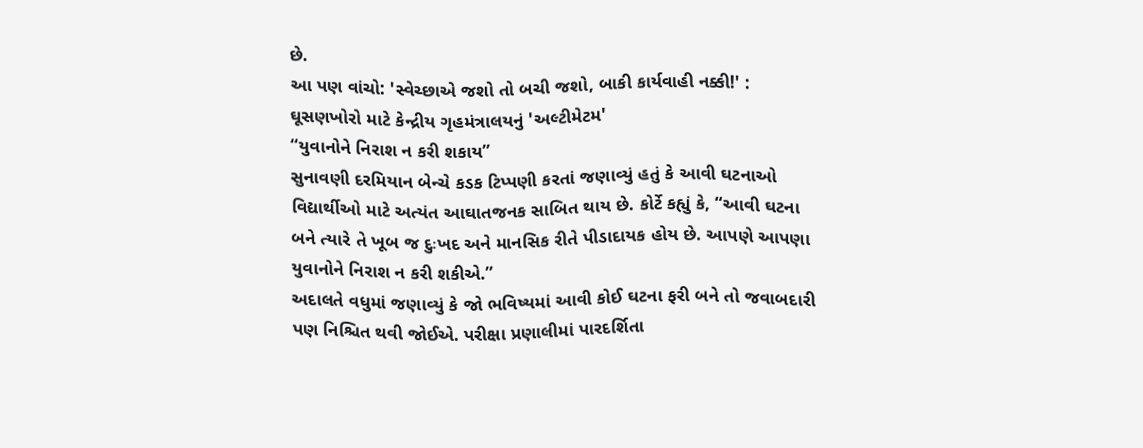છે.
આ પણ વાંચો: 'સ્વેચ્છાએ જશો તો બચી જશો, બાકી કાર્યવાહી નક્કી!' : ઘૂસણખોરો માટે કેન્દ્રીય ગૃહમંત્રાલયનું 'અલ્ટીમેટમ'
“યુવાનોને નિરાશ ન કરી શકાય”
સુનાવણી દરમિયાન બેન્ચે કડક ટિપ્પણી કરતાં જણાવ્યું હતું કે આવી ઘટનાઓ વિદ્યાર્થીઓ માટે અત્યંત આઘાતજનક સાબિત થાય છે. કોર્ટે કહ્યું કે, “આવી ઘટના બને ત્યારે તે ખૂબ જ દુઃખદ અને માનસિક રીતે પીડાદાયક હોય છે. આપણે આપણા યુવાનોને નિરાશ ન કરી શકીએ.”
અદાલતે વધુમાં જણાવ્યું કે જો ભવિષ્યમાં આવી કોઈ ઘટના ફરી બને તો જવાબદારી પણ નિશ્ચિત થવી જોઈએ. પરીક્ષા પ્રણાલીમાં પારદર્શિતા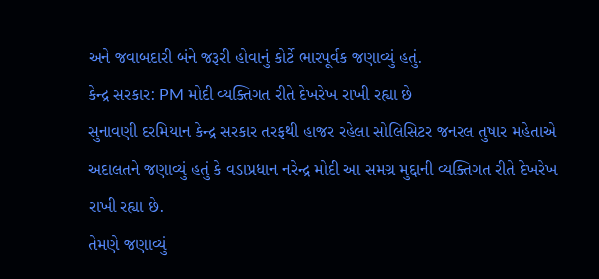અને જવાબદારી બંને જરૂરી હોવાનું કોર્ટે ભારપૂર્વક જણાવ્યું હતું.
કેન્દ્ર સરકાર: PM મોદી વ્યક્તિગત રીતે દેખરેખ રાખી રહ્યા છે
સુનાવણી દરમિયાન કેન્દ્ર સરકાર તરફથી હાજર રહેલા સોલિસિટર જનરલ તુષાર મહેતાએ અદાલતને જણાવ્યું હતું કે વડાપ્રધાન નરેન્દ્ર મોદી આ સમગ્ર મુદ્દાની વ્યક્તિગત રીતે દેખરેખ રાખી રહ્યા છે.
તેમણે જણાવ્યું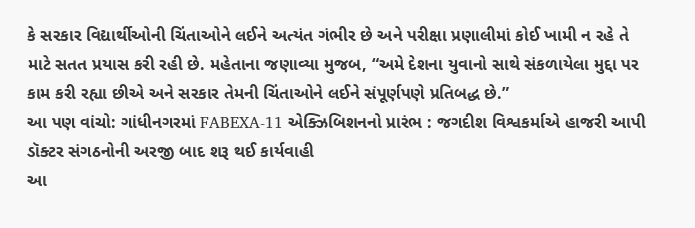કે સરકાર વિદ્યાર્થીઓની ચિંતાઓને લઈને અત્યંત ગંભીર છે અને પરીક્ષા પ્રણાલીમાં કોઈ ખામી ન રહે તે માટે સતત પ્રયાસ કરી રહી છે. મહેતાના જણાવ્યા મુજબ, “અમે દેશના યુવાનો સાથે સંકળાયેલા મુદ્દા પર કામ કરી રહ્યા છીએ અને સરકાર તેમની ચિંતાઓને લઈને સંપૂર્ણપણે પ્રતિબદ્ધ છે.”
આ પણ વાંચો: ગાંધીનગરમાં FABEXA-11 એક્ઝિબિશનનો પ્રારંભ : જગદીશ વિશ્વકર્માએ હાજરી આપી
ડૉક્ટર સંગઠનોની અરજી બાદ શરૂ થઈ કાર્યવાહી
આ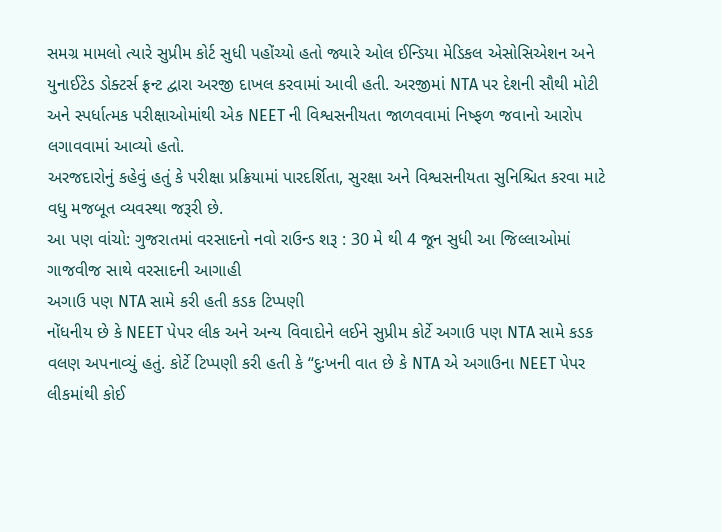સમગ્ર મામલો ત્યારે સુપ્રીમ કોર્ટ સુધી પહોંચ્યો હતો જ્યારે ઓલ ઈન્ડિયા મેડિકલ એસોસિએશન અને યુનાઈટેડ ડોક્ટર્સ ફ્રન્ટ દ્વારા અરજી દાખલ કરવામાં આવી હતી. અરજીમાં NTA પર દેશની સૌથી મોટી અને સ્પર્ધાત્મક પરીક્ષાઓમાંથી એક NEET ની વિશ્વસનીયતા જાળવવામાં નિષ્ફળ જવાનો આરોપ લગાવવામાં આવ્યો હતો.
અરજદારોનું કહેવું હતું કે પરીક્ષા પ્રક્રિયામાં પારદર્શિતા, સુરક્ષા અને વિશ્વસનીયતા સુનિશ્ચિત કરવા માટે વધુ મજબૂત વ્યવસ્થા જરૂરી છે.
આ પણ વાંચો: ગુજરાતમાં વરસાદનો નવો રાઉન્ડ શરૂ : 30 મે થી 4 જૂન સુધી આ જિલ્લાઓમાં ગાજવીજ સાથે વરસાદની આગાહી
અગાઉ પણ NTA સામે કરી હતી કડક ટિપ્પણી
નોંધનીય છે કે NEET પેપર લીક અને અન્ય વિવાદોને લઈને સુપ્રીમ કોર્ટે અગાઉ પણ NTA સામે કડક વલણ અપનાવ્યું હતું. કોર્ટે ટિપ્પણી કરી હતી કે “દુઃખની વાત છે કે NTA એ અગાઉના NEET પેપર લીકમાંથી કોઈ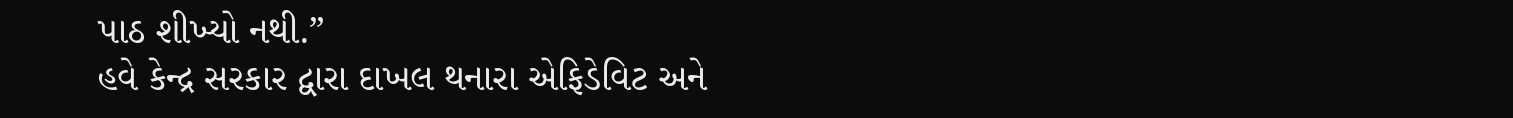પાઠ શીખ્યો નથી.”
હવે કેન્દ્ર સરકાર દ્વારા દાખલ થનારા એફિડેવિટ અને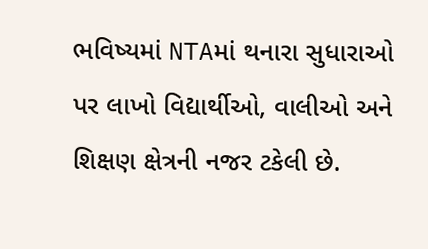ભવિષ્યમાં NTAમાં થનારા સુધારાઓ પર લાખો વિદ્યાર્થીઓ, વાલીઓ અને શિક્ષણ ક્ષેત્રની નજર ટકેલી છે.